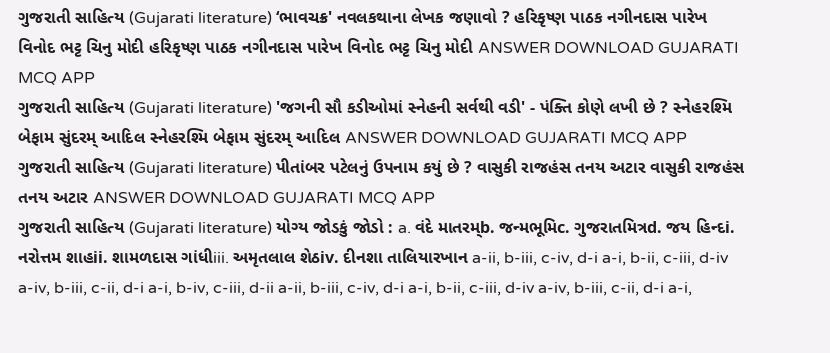ગુજરાતી સાહિત્ય (Gujarati literature) ‘ભાવચક્ર' નવલકથાના લેખક જણાવો ? હરિકૃષ્ણ પાઠક નગીનદાસ પારેખ વિનોદ ભટ્ટ ચિનુ મોદી હરિકૃષ્ણ પાઠક નગીનદાસ પારેખ વિનોદ ભટ્ટ ચિનુ મોદી ANSWER DOWNLOAD GUJARATI MCQ APP
ગુજરાતી સાહિત્ય (Gujarati literature) 'જગની સૌ કડીઓમાં સ્નેહની સર્વથી વડી' - પંક્તિ કોણે લખી છે ? સ્નેહરશ્મિ બેફામ સુંદરમ્ આદિલ સ્નેહરશ્મિ બેફામ સુંદરમ્ આદિલ ANSWER DOWNLOAD GUJARATI MCQ APP
ગુજરાતી સાહિત્ય (Gujarati literature) પીતાંબર પટેલનું ઉપનામ કયું છે ? વાસુકી રાજહંસ તનય અટાર વાસુકી રાજહંસ તનય અટાર ANSWER DOWNLOAD GUJARATI MCQ APP
ગુજરાતી સાહિત્ય (Gujarati literature) યોગ્ય જોડકું જોડો : a. વંદે માતરમ્b. જન્મભૂમિc. ગુજરાતમિત્રd. જય હિન્દi. નરોત્તમ શાહii. શામળદાસ ગાંધીiii. અમૃતલાલ શેઠiv. દીનશા તાલિયારખાન a-ii, b-iii, c-iv, d-i a-i, b-ii, c-iii, d-iv a-iv, b-iii, c-ii, d-i a-i, b-iv, c-iii, d-ii a-ii, b-iii, c-iv, d-i a-i, b-ii, c-iii, d-iv a-iv, b-iii, c-ii, d-i a-i,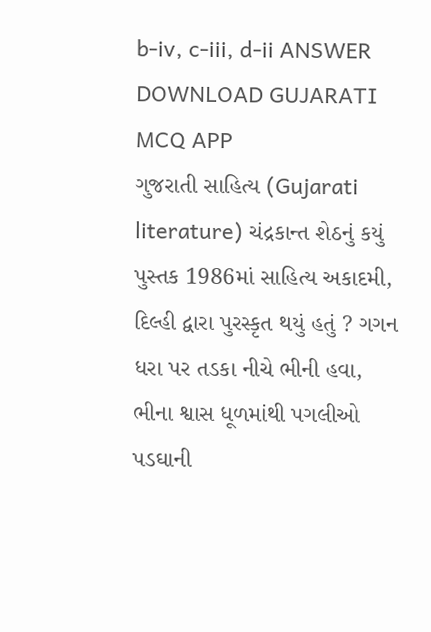b-iv, c-iii, d-ii ANSWER DOWNLOAD GUJARATI MCQ APP
ગુજરાતી સાહિત્ય (Gujarati literature) ચંદ્રકાન્ત શેઠનું કયું પુસ્તક 1986માં સાહિત્ય અકાદમી, દિલ્હી દ્વારા પુરસ્કૃત થયું હતું ? ગગન ધરા પર તડકા નીચે ભીની હવા, ભીના શ્વાસ ધૂળમાંથી પગલીઓ પડઘાની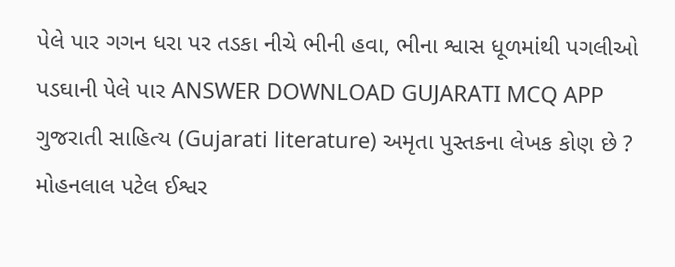પેલે પાર ગગન ધરા પર તડકા નીચે ભીની હવા, ભીના શ્વાસ ધૂળમાંથી પગલીઓ પડઘાની પેલે પાર ANSWER DOWNLOAD GUJARATI MCQ APP
ગુજરાતી સાહિત્ય (Gujarati literature) અમૃતા પુસ્તકના લેખક કોણ છે ? મોહનલાલ પટેલ ઈશ્વર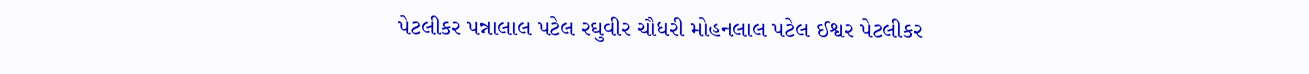પેટલીકર પન્નાલાલ પટેલ રઘુવીર ચૌધરી મોહનલાલ પટેલ ઈશ્વર પેટલીકર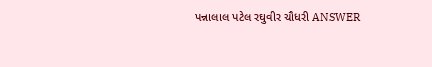પન્નાલાલ પટેલ રઘુવીર ચૌધરી ANSWER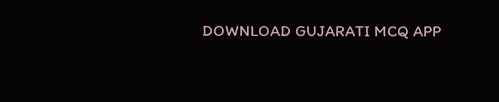DOWNLOAD GUJARATI MCQ APP